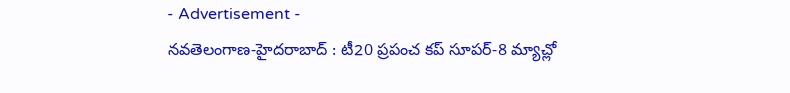- Advertisement -
నవతెలంగాణ-హైదరాబాద్ : టీ20 ప్రపంచ కప్ సూపర్-8 మ్యాచ్లో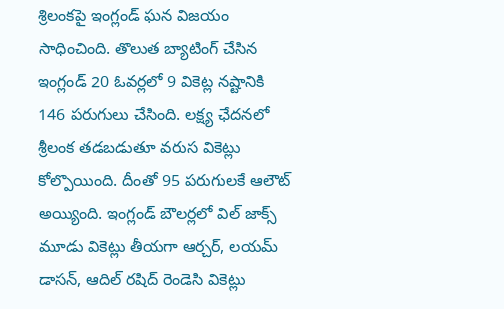శ్రిలంకపై ఇంగ్లండ్ ఘన విజయం సాధించింది. తొలుత బ్యాటింగ్ చేసిన ఇంగ్లండ్ 20 ఓవర్లలో 9 వికెట్ల నష్టానికి 146 పరుగులు చేసింది. లక్ష్య ఛేదనలో శ్రీలంక తడబడుతూ వరుస వికెట్లు కోల్పొయింది. దీంతో 95 పరుగులకే ఆలౌట్ అయ్యింది. ఇంగ్లండ్ బౌలర్లలో విల్ జాక్స్ మూడు వికెట్లు తీయగా ఆర్చర్, లయమ్ డాసన్, ఆదిల్ రషిద్ రెండెసి వికెట్లు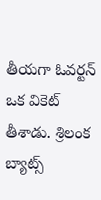తీయగా ఓవర్టన్ ఒక వికెట్ తీశాడు. శ్రిలంక బ్యాట్స్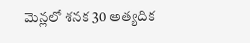మెన్లలో శనక 30 అత్యదిక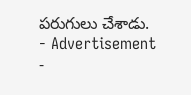పరుగులు చేశాడు.
- Advertisement -